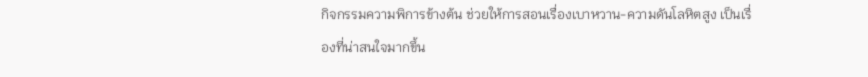กิจกรรมความพิการข้างต้น ช่วยให้การสอนเรื่องเบาหวาน-ความดันโลหิตสูง เป็นเรื่องที่น่าสนใจมากขึ้น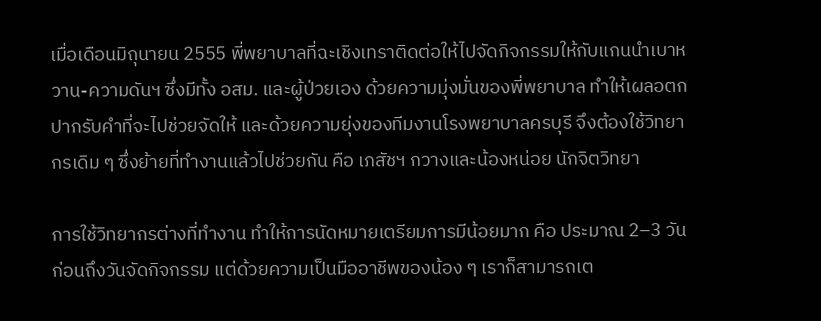เมื่อเดือนมิถุนายน 2555 พี่พยาบาลที่ฉะเชิงเทราติดต่อให้ไปจัดกิจกรรมให้กับแกนนำเบาหวาน-ความดันฯ ซึ่งมีทั้ง อสม. และผู้ป่วยเอง ด้วยความมุ่งมั่นของพี่พยาบาล ทำให้เผลอตกปากรับคำที่จะไปช่วยจัดให้ และด้วยความยุ่งของทีมงานโรงพยาบาลครบุรี จึงต้องใช้วิทยากรเดิม ๆ ซึ่งย้ายที่ทำงานแล้วไปช่วยกัน คือ เภสัชฯ กวางและน้องหน่อย นักจิตวิทยา

การใช้วิทยากรต่างที่ทำงาน ทำให้การนัดหมายเตรียมการมีน้อยมาก คือ ประมาณ 2–3 วัน ก่อนถึงวันจัดกิจกรรม แต่ด้วยความเป็นมืออาชีพของน้อง ๆ เราก็สามารถเต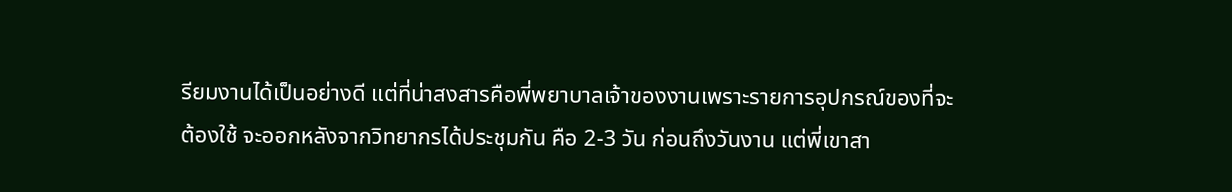รียมงานได้เป็นอย่างดี แต่ที่น่าสงสารคือพี่พยาบาลเจ้าของงานเพราะรายการอุปกรณ์ของที่จะต้องใช้ จะออกหลังจากวิทยากรได้ประชุมกัน คือ 2-3 วัน ก่อนถึงวันงาน แต่พี่เขาสา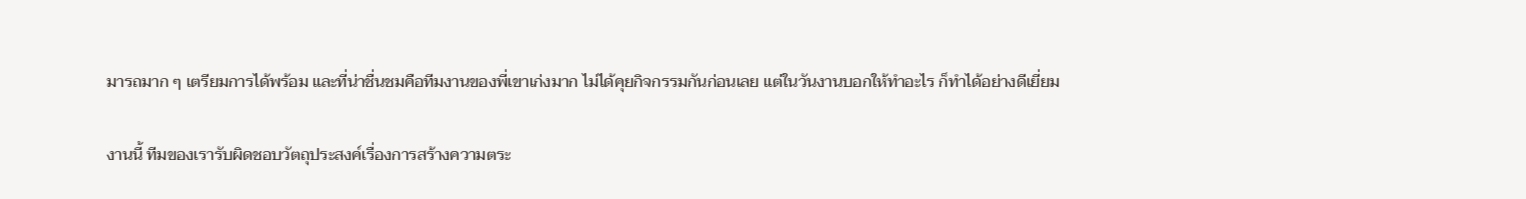มารถมาก ๆ เตรียมการได้พร้อม และที่น่าชื่นชมคือทีมงานของพี่เขาเก่งมาก ไม่ได้คุยกิจกรรมกันก่อนเลย แต่ในวันงานบอกให้ทำอะไร ก็ทำได้อย่างดีเยี่ยม

งานนี้ ทีมของเรารับผิดชอบวัตถุประสงค์เรื่องการสร้างความตระ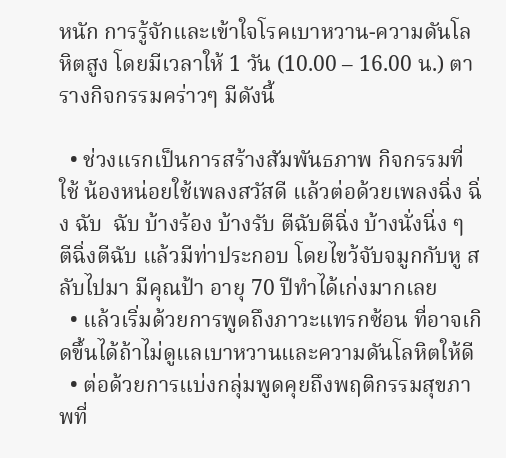หนัก การรู้จักและเข้าใจโรคเบาหวาน-ความดันโลหิตสูง โดยมีเวลาให้ 1 วัน (10.00 – 16.00 น.) ตารางกิจกรรมคร่าวๆ มีดังนี้

  • ช่วงแรกเป็นการสร้างสัมพันธภาพ กิจกรรมที่ใช้ น้องหน่อยใช้เพลงสวัสดี แล้วต่อด้วยเพลงฉิ่ง ฉิ่ง ฉับ  ฉับ บ้างร้อง บ้างรับ ตีฉับตีฉิ่ง บ้างนั่งนิ่ง ๆ ตีฉิ่งตีฉับ แล้วมีท่าประกอบ โดยไขว้จับจมูกกับหู สลับไปมา มีคุณป้า อายุ 70 ปีทำได้เก่งมากเลย
  • แล้วเริ่มด้วยการพูดถึงภาวะแทรกซ้อน ที่อาจเกิดขึ้นได้ถ้าไม่ดูแลเบาหวานและความดันโลหิตให้ดี
  • ต่อด้วยการแบ่งกลุ่มพูดคุยถึงพฤติกรรมสุขภาพที่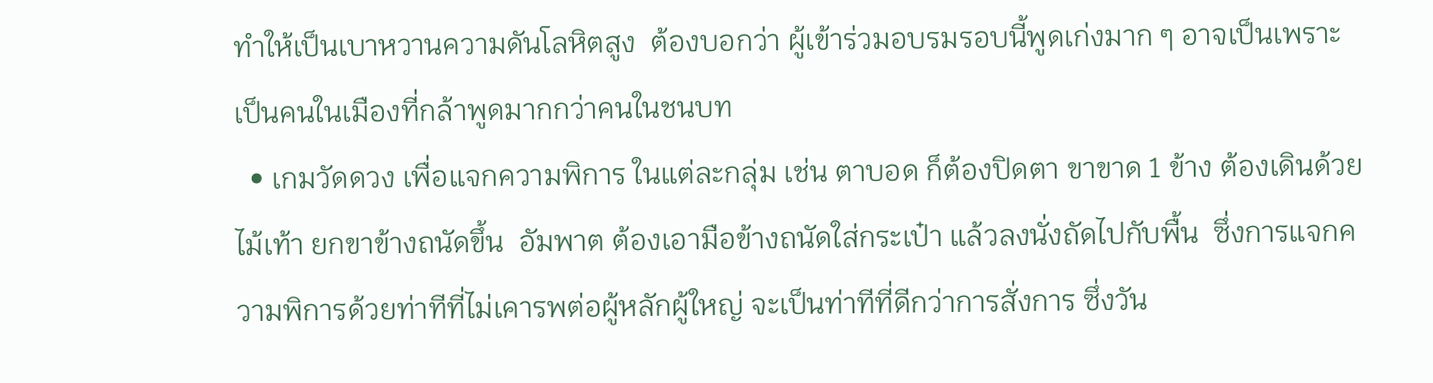ทำให้เป็นเบาหวานความดันโลหิตสูง  ต้องบอกว่า ผู้เข้าร่วมอบรมรอบนี้พูดเก่งมาก ๆ อาจเป็นเพราะเป็นคนในเมืองที่กล้าพูดมากกว่าคนในชนบท
  • เกมวัดดวง เพื่อแจกความพิการ ในแต่ละกลุ่ม เช่น ตาบอด ก็ต้องปิดตา ขาขาด 1 ข้าง ต้องเดินด้วยไม้เท้า ยกขาข้างถนัดขึ้น  อัมพาต ต้องเอามือข้างถนัดใส่กระเป๋า แล้วลงนั่งถัดไปกับพื้น  ซึ่งการแจกความพิการด้วยท่าทีที่ไม่เคารพต่อผู้หลักผู้ใหญ่ จะเป็นท่าทีที่ดีกว่าการสั่งการ ซึ่งวัน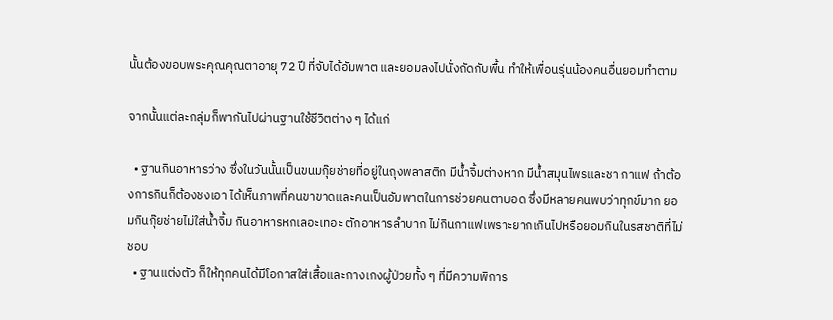นั้นต้องขอบพระคุณคุณตาอายุ 72 ปี ที่จับได้อัมพาต และยอมลงไปนั่งถัดกับพื้น ทำให้เพื่อนรุ่นน้องคนอื่นยอมทำตาม

จากนั้นแต่ละกลุ่มก็พากันไปผ่านฐานใช้ชีวิตต่าง ๆ ได้แก่

  • ฐานกินอาหารว่าง ซึ่งในวันนั้นเป็นขนมกุ๊ยช่ายที่อยู่ในถุงพลาสติก มีน้ำจิ้มต่างหาก มีน้ำสมุนไพรและชา กาแฟ ถ้าต้องการกินก็ต้องชงเอา ได้เห็นภาพที่คนขาขาดและคนเป็นอัมพาตในการช่วยคนตาบอด ซึ่งมีหลายคนพบว่าทุกข์มาก ยอมกินกุ๊ยช่ายไม่ใส่น้ำจิ้ม กินอาหารหกเลอะเทอะ ตักอาหารลำบาก ไม่กินกาแฟเพราะยากเกินไปหรือยอมกินในรสชาติที่ไม่ชอบ
  • ฐานแต่งตัว ก็ให้ทุกคนได้มีโอกาสใส่เสื้อและกางเกงผู้ป่วยทั้ง ๆ ที่มีความพิการ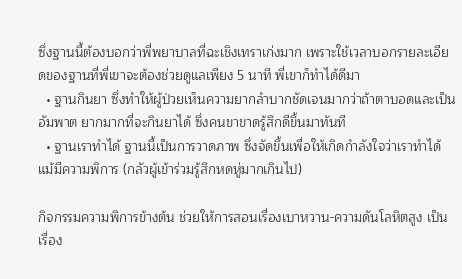ซึ่งฐานนี้ต้องบอกว่าพี่พยาบาลที่ฉะเชิงเทราเก่งมาก เพราะใช้เวลาบอกรายละเอียดของฐานที่พี่เขาจะต้องช่วยดูแลเพียง 5 นาที พี่เขาก็ทำได้ดีมา
  • ฐานกินยา ซึ่งทำให้ผู้ป่วยเห็นความยากลำบากชัดเจนมากว่าถ้าตาบอดและเป็นอัมพาต ยากมากที่จะกินยาได้ ซึ่งคนขาขาดรู้สึกดีขึ้นมาทันที
  • ฐานเราทำได้ ฐานนี้เป็นการวาดภาพ ซึ่งจัดขึ้นเพื่อให้เกิดกำลังใจว่าเราทำได้แม้มีความพิการ (กลัวผู้เข้าร่วมรู้สึกหดหู่มากเกินไป)

กิจกรรมความพิการข้างต้น ช่วยให้การสอนเรื่องเบาหวาน-ความดันโลหิตสูง เป็นเรื่อง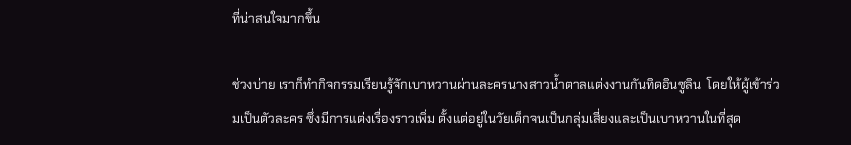ที่น่าสนใจมากขึ้น

ช่วงบ่าย เราก็ทำกิจกรรมเรียนรู้จักเบาหวานผ่านละครนางสาวน้ำตาลแต่งงานกันทิดอินซูลิน  โดยให้ผู้เข้าร่วมเป็นตัวละคร ซึ่งมีการแต่งเรื่องราวเพิ่ม ตั้งแต่อยู่ในวัยเด็กจนเป็นกลุ่มเสี่ยงและเป็นเบาหวานในที่สุด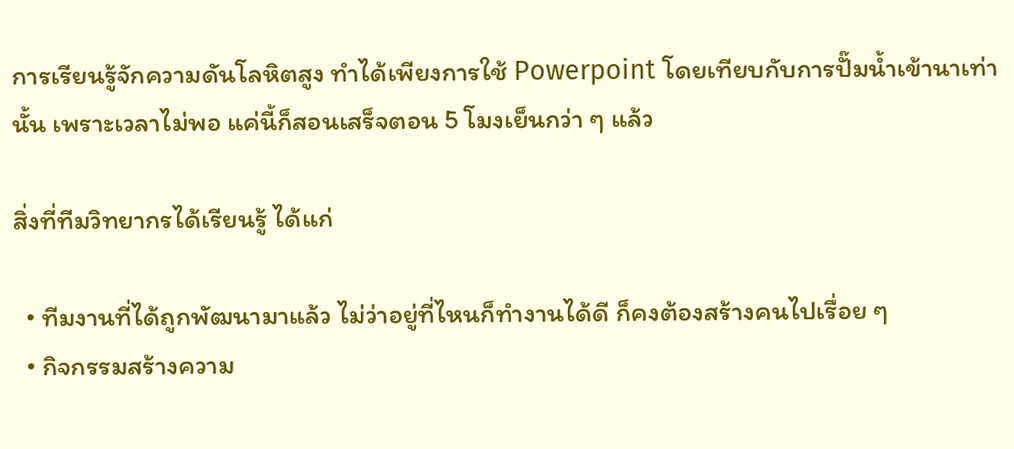การเรียนรู้จักความดันโลหิตสูง ทำได้เพียงการใช้ Powerpoint โดยเทียบกับการปั๊มน้ำเข้านาเท่านั้น เพราะเวลาไม่พอ แค่นี้ก็สอนเสร็จตอน 5 โมงเย็นกว่า ๆ แล้ว

สิ่งที่ทีมวิทยากรได้เรียนรู้ ได้แก่

  • ทีมงานที่ได้ถูกพัฒนามาแล้ว ไม่ว่าอยู่ที่ไหนก็ทำงานได้ดี ก็คงต้องสร้างคนไปเรื่อย ๆ
  • กิจกรรมสร้างความ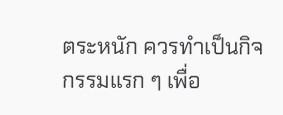ตระหนัก ควรทำเป็นกิจกรรมแรก ๆ เพื่อ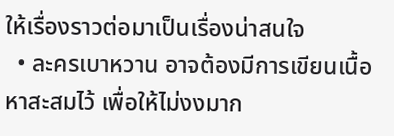ให้เรื่องราวต่อมาเป็นเรื่องน่าสนใจ
  • ละครเบาหวาน อาจต้องมีการเขียนเนื้อหาสะสมไว้ เพื่อให้ไม่งงมาก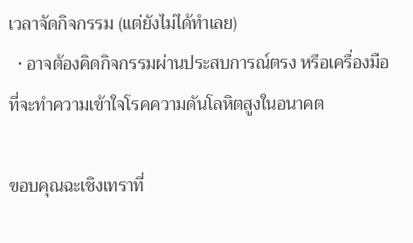เวลาจัดกิจกรรม (แต่ยังไม่ได้ทำเลย)
  • อาจต้องคิดกิจกรรมผ่านประสบการณ์ตรง หรือเครื่องมือที่จะทำความเข้าใจโรคความดันโลหิตสูงในอนาคต

ขอบคุณฉะเชิงเทราที่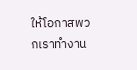ให้โอกาสพวกเราทำงาน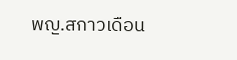พญ.สกาวเดือน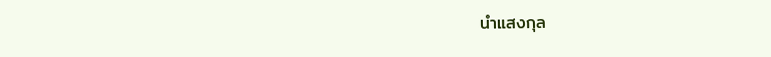นำแสงกุล